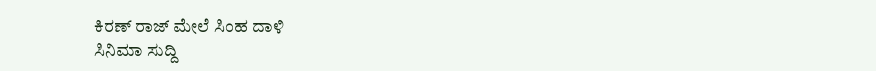ಕಿರಣ್ ರಾಜ್ ಮೇಲೆ ಸಿಂಹ ದಾಳಿ
ಸಿನಿಮಾ ಸುದ್ದಿ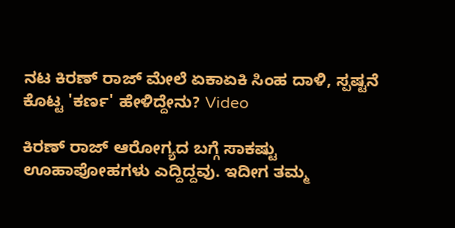ನಟ ಕಿರಣ್ ರಾಜ್ ಮೇಲೆ ಏಕಾಏಕಿ ಸಿಂಹ ದಾಳಿ, ಸ್ಪಷ್ಟನೆ ಕೊಟ್ಟ 'ಕರ್ಣ' ಹೇಳಿದ್ದೇನು? Video

ಕಿರಣ್ ರಾಜ್ ಆರೋಗ್ಯದ ಬಗ್ಗೆ ಸಾಕಷ್ಟು ಊಹಾಪೋಹಗಳು ಎದ್ದಿದ್ದವು. ಇದೀಗ ತಮ್ಮ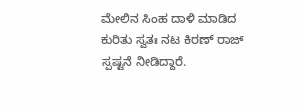ಮೇಲಿನ ಸಿಂಹ ದಾಳಿ ಮಾಡಿದ ಕುರಿತು ಸ್ವತಃ ನಟ ಕಿರಣ್ ರಾಜ್ ಸ್ಪಷ್ಟನೆ ನೀಡಿದ್ದಾರೆ.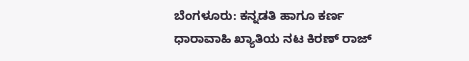ಬೆಂಗಳೂರು: ಕನ್ನಡತಿ ಹಾಗೂ ಕರ್ಣ ಧಾರಾವಾಹಿ ಖ್ಯಾತಿಯ ನಟ ಕಿರಣ್ ರಾಜ್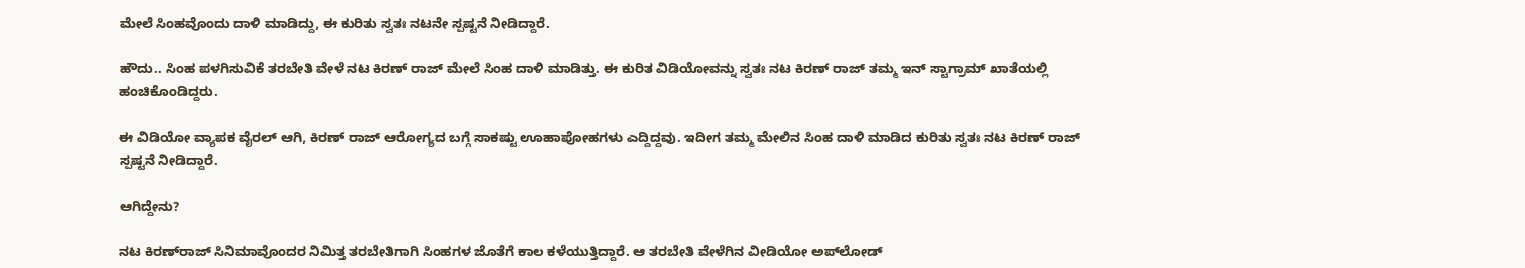ಮೇಲೆ ಸಿಂಹವೊಂದು ದಾಳಿ ಮಾಡಿದ್ದು, ಈ ಕುರಿತು ಸ್ವತಃ ನಟನೇ ಸ್ಪಷ್ಟನೆ ನೀಡಿದ್ದಾರೆ.

ಹೌದು.. ಸಿಂಹ ಪಳಗಿಸುವಿಕೆ ತರಬೇತಿ ವೇಳೆ ನಟ ಕಿರಣ್ ರಾಜ್ ಮೇಲೆ ಸಿಂಹ ದಾಳಿ ಮಾಡಿತ್ತು. ಈ ಕುರಿತ ವಿಡಿಯೋವನ್ನು ಸ್ವತಃ ನಟ ಕಿರಣ್ ರಾಜ್ ತಮ್ಮ ಇನ್ ಸ್ಟಾಗ್ರಾಮ್ ಖಾತೆಯಲ್ಲಿ ಹಂಚಿಕೊಂಡಿದ್ದರು.

ಈ ವಿಡಿಯೋ ವ್ಯಾಪಕ ವೈರಲ್ ಆಗಿ, ಕಿರಣ್ ರಾಜ್ ಆರೋಗ್ಯದ ಬಗ್ಗೆ ಸಾಕಷ್ಟು ಊಹಾಪೋಹಗಳು ಎದ್ದಿದ್ದವು. ಇದೀಗ ತಮ್ಮ ಮೇಲಿನ ಸಿಂಹ ದಾಳಿ ಮಾಡಿದ ಕುರಿತು ಸ್ವತಃ ನಟ ಕಿರಣ್ ರಾಜ್ ಸ್ಪಷ್ಟನೆ ನೀಡಿದ್ದಾರೆ.

ಆಗಿದ್ದೇನು?

ನಟ ಕಿರಣ್‌ರಾಜ್‌ ಸಿನಿಮಾವೊಂದರ ನಿಮಿತ್ತ ತರಬೇತಿಗಾಗಿ ಸಿಂಹಗಳ ಜೊತೆಗೆ ಕಾಲ ಕಳೆಯುತ್ತಿದ್ದಾರೆ. ಆ ತರಬೇತಿ ವೇಳೆಗಿನ ವೀಡಿಯೋ ಅಪ್‌ಲೋಡ್‌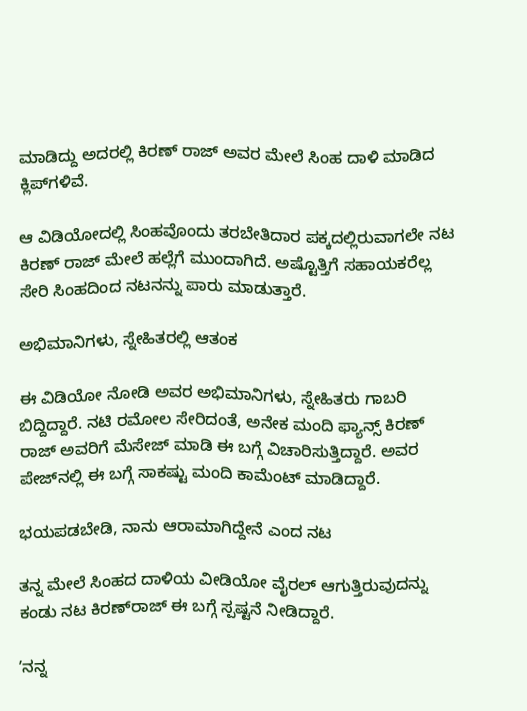ಮಾಡಿದ್ದು ಅದರಲ್ಲಿ ಕಿರಣ್‌ ರಾಜ್‌ ಅವರ ಮೇಲೆ ಸಿಂಹ ದಾಳಿ ಮಾಡಿದ ಕ್ಲಿಪ್‌ಗಳಿವೆ.

ಆ ವಿಡಿಯೋದಲ್ಲಿ ಸಿಂಹವೊಂದು ತರಬೇತಿದಾರ ಪಕ್ಕದಲ್ಲಿರುವಾಗಲೇ ನಟ ಕಿರಣ್ ರಾಜ್ ಮೇಲೆ ಹಲ್ಲೆಗೆ ಮುಂದಾಗಿದೆ. ಅಷ್ಟೊತ್ತಿಗೆ ಸಹಾಯಕರೆಲ್ಲ ಸೇರಿ ಸಿಂಹದಿಂದ ನಟನನ್ನು ಪಾರು ಮಾಡುತ್ತಾರೆ.

ಅಭಿಮಾನಿಗಳು, ಸ್ನೇಹಿತರಲ್ಲಿ ಆತಂಕ

ಈ ವಿಡಿಯೋ ನೋಡಿ ಅವರ ಅಭಿಮಾನಿಗಳು, ಸ್ನೇಹಿತರು ಗಾಬರಿ‌ ಬಿದ್ದಿದ್ದಾರೆ. ನಟಿ ರಮೋಲ ಸೇರಿದಂತೆ, ಅನೇಕ ಮಂದಿ ಫ್ಯಾನ್ಸ್ ಕಿರಣ್‌ ರಾಜ್‌ ಅವರಿಗೆ ಮೆಸೇಜ್‌ ಮಾಡಿ ಈ ಬಗ್ಗೆ ವಿಚಾರಿಸುತ್ತಿದ್ದಾರೆ. ಅವರ ಪೇಜ್‌ನಲ್ಲಿ ಈ ಬಗ್ಗೆ ಸಾಕಷ್ಟು ಮಂದಿ ಕಾಮೆಂಟ್‌ ಮಾಡಿದ್ದಾರೆ.

ಭಯಪಡಬೇಡಿ, ನಾನು ಆರಾಮಾಗಿದ್ದೇನೆ ಎಂದ ನಟ

ತನ್ನ ಮೇಲೆ ಸಿಂಹದ ದಾಳಿಯ ವೀಡಿಯೋ ವೈರಲ್‌ ಆಗುತ್ತಿರುವುದನ್ನು ಕಂಡು ನಟ ಕಿರಣ್‌ರಾಜ್‌ ಈ ಬಗ್ಗೆ ಸ್ಪಷ್ಟನೆ ನೀಡಿದ್ದಾರೆ.

ʼನನ್ನ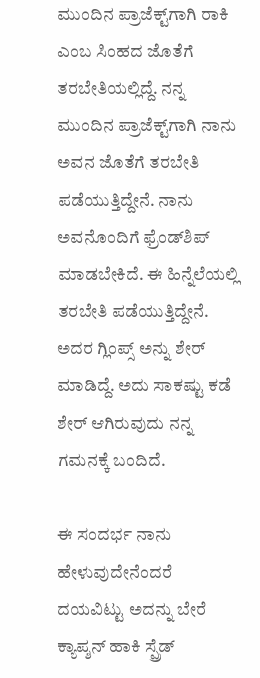ಮುಂದಿನ ಪ್ರಾಜೆಕ್ಟ್‌ಗಾಗಿ ರಾಕಿ ಎಂಬ ಸಿಂಹದ ಜೊತೆಗೆ ತರಬೇತಿಯಲ್ಲಿದ್ದೆ. ನನ್ನ ಮುಂದಿನ ಪ್ರಾಜೆಕ್ಟ್‌ಗಾಗಿ ನಾನು ಅವನ ಜೊತೆಗೆ ತರಬೇತಿ ಪಡೆಯುತ್ತಿದ್ದೇನೆ. ನಾನು ಅವನೊಂದಿಗೆ ಫ್ರೆಂಡ್‌ಶಿಪ್‌ ಮಾಡಬೇಕಿದೆ. ಈ ಹಿನ್ನೆಲೆಯಲ್ಲಿ ತರಬೇತಿ ಪಡೆಯುತ್ತಿದ್ದೇನೆ. ಅದರ ಗ್ಲಿಂಪ್ಸ್‌ ಅನ್ನು ಶೇರ್‌ ಮಾಡಿದ್ದೆ. ಅದು ಸಾಕಷ್ಟು ಕಡೆ ಶೇರ್‌ ಆಗಿರುವುದು ನನ್ನ ಗಮನಕ್ಕೆ ಬಂದಿದೆ.

ಈ ಸಂದರ್ಭ ನಾನು ಹೇಳುವುದೇನೆಂದರೆ ದಯವಿಟ್ಟು ಅದನ್ನು ಬೇರೆ ಕ್ಯಾಪ್ಶನ್‌ ಹಾಕಿ ಸ್ಪ್ರೆಡ್‌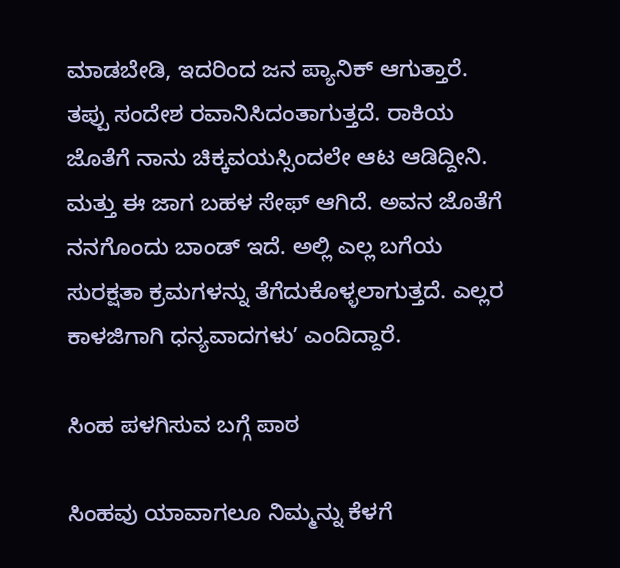ಮಾಡಬೇಡಿ, ಇದರಿಂದ ಜನ ಪ್ಯಾನಿಕ್‌ ಆಗುತ್ತಾರೆ. ತಪ್ಪು ಸಂದೇಶ ರವಾನಿಸಿದಂತಾಗುತ್ತದೆ. ರಾಕಿಯ ಜೊತೆಗೆ ನಾನು ಚಿಕ್ಕವಯಸ್ಸಿಂದಲೇ ಆಟ ಆಡಿದ್ದೀನಿ. ಮತ್ತು ಈ ಜಾಗ ಬಹಳ ಸೇಫ್‌ ಆಗಿದೆ. ಅವನ ಜೊತೆಗೆ ನನಗೊಂದು ಬಾಂಡ್‌ ಇದೆ. ಅಲ್ಲಿ ಎಲ್ಲ ಬಗೆಯ ಸುರಕ್ಷತಾ ಕ್ರಮಗಳನ್ನು ತೆಗೆದುಕೊಳ್ಳಲಾಗುತ್ತದೆ. ಎಲ್ಲರ ಕಾಳಜಿಗಾಗಿ ಧನ್ಯವಾದಗಳುʼ ಎಂದಿದ್ದಾರೆ.

ಸಿಂಹ ಪಳಗಿಸುವ ಬಗ್ಗೆ ಪಾಠ

ಸಿಂಹವು ಯಾವಾಗಲೂ ನಿಮ್ಮನ್ನು ಕೆಳಗೆ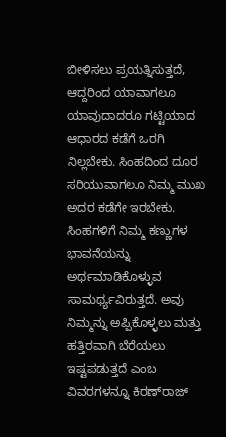ಬೀಳಿಸಲು ಪ್ರಯತ್ನಿಸುತ್ತದೆ, ಆದ್ದರಿಂದ ಯಾವಾಗಲೂ ಯಾವುದಾದರೂ ಗಟ್ಟಿಯಾದ ಆಧಾರದ ಕಡೆಗೆ ಒರಗಿ ನಿಲ್ಲಬೇಕು. ಸಿಂಹದಿಂದ ದೂರ ಸರಿಯುವಾಗಲೂ ನಿಮ್ಮ ಮುಖ ಅದರ ಕಡೆಗೇ ಇರಬೇಕು. ಸಿಂಹಗಳಿಗೆ ನಿಮ್ಮ ಕಣ್ಣುಗಳ ಭಾವನೆಯನ್ನು ಅರ್ಥಮಾಡಿಕೊಳ್ಳುವ ಸಾಮರ್ಥ್ಯವಿರುತ್ತದೆ. ಅವು ನಿಮ್ಮನ್ನು ಅಪ್ಪಿಕೊಳ್ಳಲು ಮತ್ತು ಹತ್ತಿರವಾಗಿ ಬೆರೆಯಲು ಇಷ್ಟಪಡುತ್ತದೆ ಎಂಬ ವಿವರಗಳನ್ನೂ ಕಿರಣ್‌ರಾಜ್‌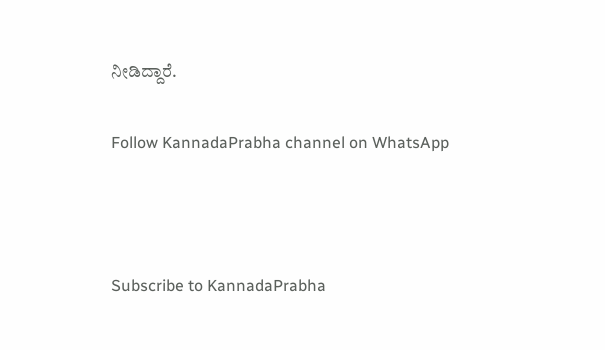ನೀಡಿದ್ದಾರೆ.

Follow KannadaPrabha channel on WhatsApp



Subscribe to KannadaPrabha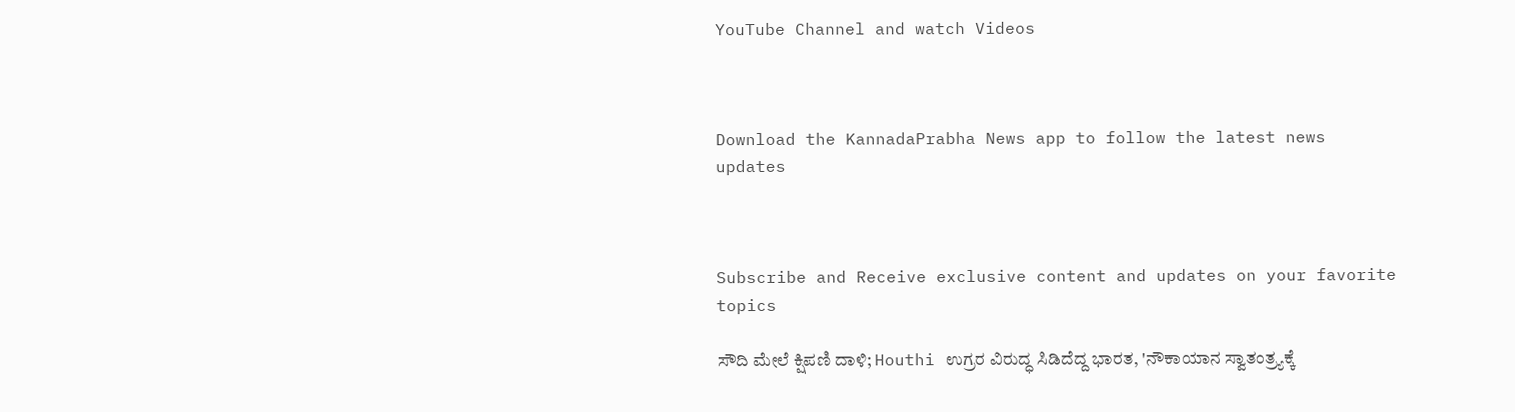YouTube Channel and watch Videos



Download the KannadaPrabha News app to follow the latest news updates



Subscribe and Receive exclusive content and updates on your favorite topics

ಸೌದಿ ಮೇಲೆ ಕ್ಷಿಪಣಿ ದಾಳಿ; Houthi ಉಗ್ರರ ವಿರುದ್ಧ ಸಿಡಿದೆದ್ದ ಭಾರತ, 'ನೌಕಾಯಾನ ಸ್ವಾತಂತ್ರ್ಯಕ್ಕೆ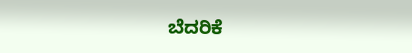ಬೆದರಿಕೆ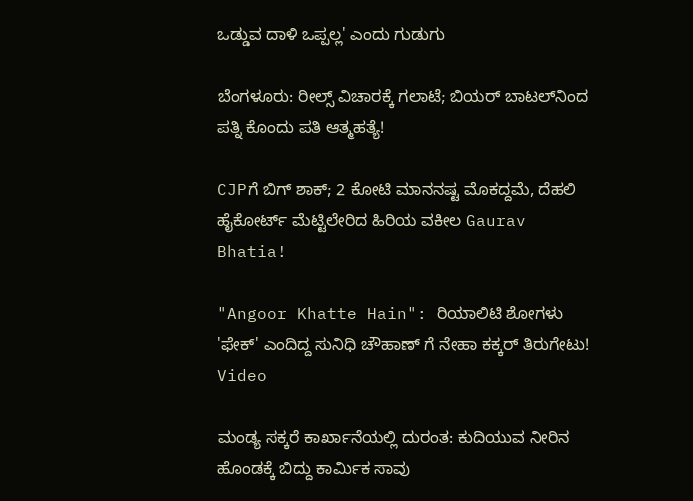ಒಡ್ಡುವ ದಾಳಿ ಒಪ್ಪಲ್ಲ' ಎಂದು ಗುಡುಗು

ಬೆಂಗಳೂರು: ರೀಲ್ಸ್ ವಿಚಾರಕ್ಕೆ ಗಲಾಟೆ; ಬಿಯರ್ ಬಾಟಲ್‌ನಿಂದ ಪತ್ನಿ ಕೊಂದು ಪತಿ ಆತ್ಮಹತ್ಯೆ!

CJPಗೆ ಬಿಗ್ ಶಾಕ್; 2 ಕೋಟಿ ಮಾನನಷ್ಟ ಮೊಕದ್ದಮೆ, ದೆಹಲಿ ಹೈಕೋರ್ಟ್ ಮೆಟ್ಟಿಲೇರಿದ ಹಿರಿಯ ವಕೀಲ Gaurav Bhatia!

"Angoor Khatte Hain": ರಿಯಾಲಿಟಿ ಶೋಗಳು 'ಫೇಕ್' ಎಂದಿದ್ದ ಸುನಿಧಿ ಚೌಹಾಣ್ ಗೆ ನೇಹಾ ಕಕ್ಕರ್ ತಿರುಗೇಟು! Video

ಮಂಡ್ಯ ಸಕ್ಕರೆ ಕಾರ್ಖಾನೆಯಲ್ಲಿ ದುರಂತ: ಕುದಿಯುವ ನೀರಿನ ಹೊಂಡಕ್ಕೆ ಬಿದ್ದು ಕಾರ್ಮಿಕ ಸಾವು